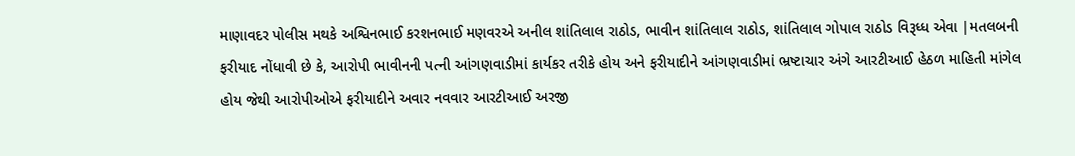માણાવદર પોલીસ મથકે અશ્વિનભાઈ કરશનભાઈ મણવરએ અનીલ શાંતિલાલ રાઠોડ, ભાવીન શાંતિલાલ રાઠોડ, શાંતિલાલ ગોપાલ રાઠોડ વિરૂધ્ધ એવા |મતલબની ફરીયાદ નોંધાવી છે કે, આરોપી ભાવીનની પત્ની આંગણવાડીમાં કાર્યકર તરીકે હોય અને ફરીયાદીને આંગણવાડીમાં ભ્રષ્ટાચાર અંગે આરટીઆઈ હેઠળ માહિતી માંગેલ હોય જેથી આરોપીઓએ ફરીયાદીને અવાર નવવાર આરટીઆઈ અરજી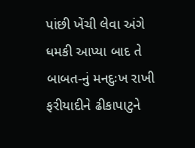પાંછી ખેંચી લેવા અંગે ધમકી આપ્યા બાદ તે બાબત-નું મનદુઃખ રાખી ફરીયાદીને ઢીકાપાટુને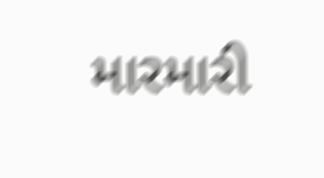મારમારી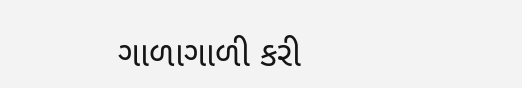ગાળાગાળી કરી